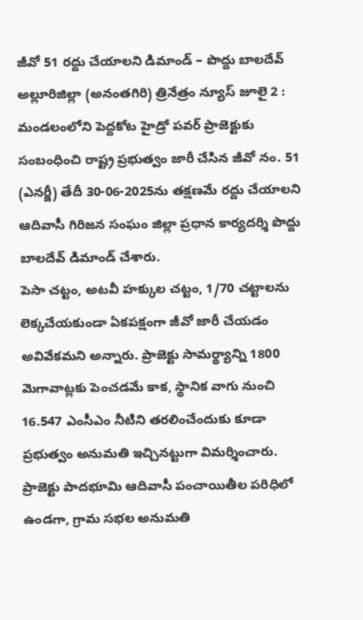జీవో 51 రద్దు చేయాలని డిమాండ్ – పొద్దు బాలదేవ్
అల్లూరిజిల్లా (అనంతగిరి) త్రినేత్రం న్యూస్ జూలై 2 : మండలంలోని పెద్దకోట హైడ్రో పవర్ ప్రాజెక్టుకు సంబంధించి రాష్ట్ర ప్రభుత్వం జారీ చేసిన జీవో నం. 51 (ఎనర్జీ) తేదీ 30-06-2025ను తక్షణమే రద్దు చేయాలని ఆదివాసీ గిరిజన సంఘం జిల్లా ప్రధాన కార్యదర్శి పొద్దు బాలదేవ్ డిమాండ్ చేశారు.
పెసా చట్టం, అటవీ హక్కుల చట్టం, 1/70 చట్టాలను లెక్కచేయకుండా ఏకపక్షంగా జీవో జారీ చేయడం అవివేకమని అన్నారు. ప్రాజెక్టు సామర్థ్యాన్ని 1800 మెగావాట్లకు పెంచడమే కాక, స్థానిక వాగు నుంచి 16.547 ఎంసీఎం నీటిని తరలించేందుకు కూడా ప్రభుత్వం అనుమతి ఇచ్చినట్టుగా విమర్శించారు.
ప్రాజెక్టు పాదభూమి ఆదివాసీ పంచాయితీల పరిధిలో ఉండగా, గ్రామ సభల అనుమతి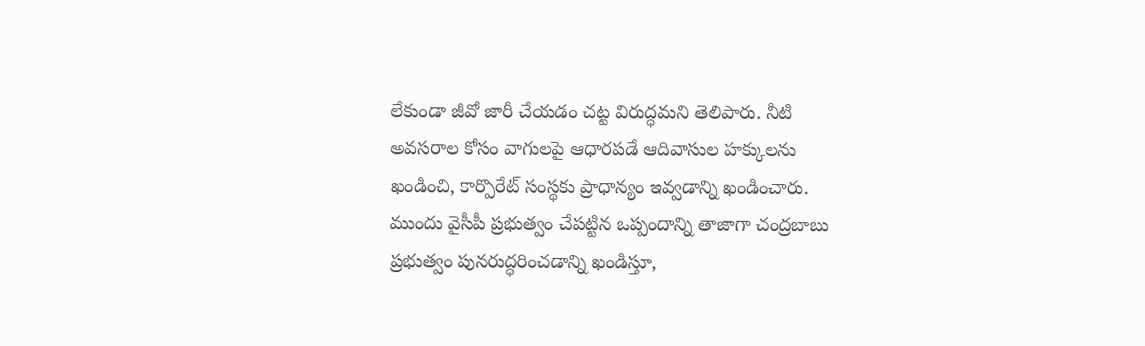లేకుండా జీవో జారీ చేయడం చట్ట విరుద్ధమని తెలిపారు. నీటి అవసరాల కోసం వాగులపై ఆధారపడే ఆదివాసుల హక్కులను ఖండించి, కార్పొరేట్ సంస్థకు ప్రాధాన్యం ఇవ్వడాన్ని ఖండించారు.
ముందు వైసీపీ ప్రభుత్వం చేపట్టిన ఒప్పందాన్ని తాజాగా చంద్రబాబు ప్రభుత్వం పునరుద్ధరించడాన్ని ఖండిస్తూ,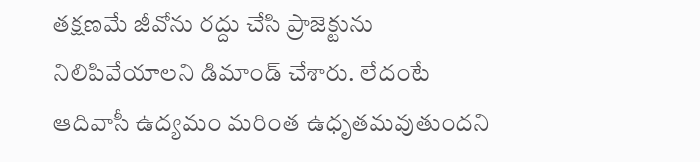తక్షణమే జీవోను రద్దు చేసి ప్రాజెక్టును నిలిపివేయాలని డిమాండ్ చేశారు. లేదంటే ఆదివాసీ ఉద్యమం మరింత ఉధృతమవుతుందని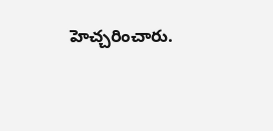హెచ్చరించారు.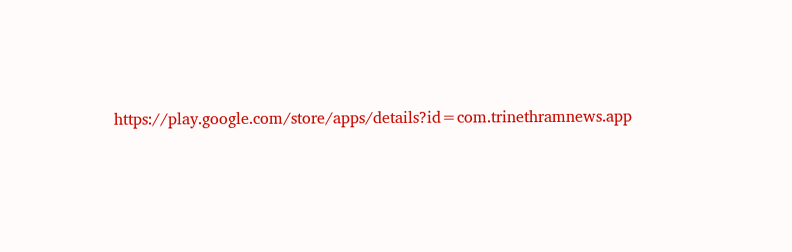https://play.google.com/store/apps/details?id=com.trinethramnews.app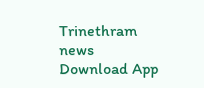Trinethram news
Download App